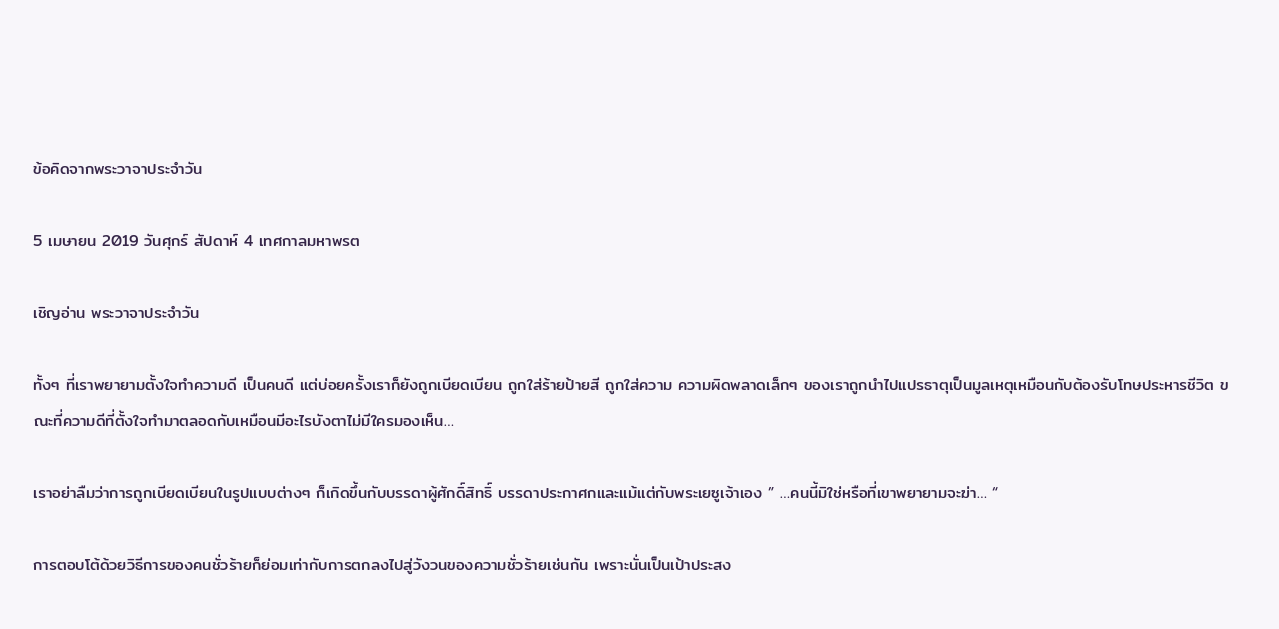ข้อคิดจากพระวาจาประจำวัน

5 เมษายน 2019 วันศุกร์ สัปดาห์ 4 เทศกาลมหาพรต

เชิญอ่าน พระวาจาประจำวัน

ทั้งๆ ที่เราพยายามตั้งใจทำความดี เป็นคนดี แต่บ่อยครั้งเราก็ยังถูกเบียดเบียน ถูกใส่ร้ายป้ายสี ถูกใส่ความ ความผิดพลาดเล็กๆ ของเราถูกนำไปแปรธาตุเป็นมูลเหตุเหมือนกับต้องรับโทษประหารชีวิต ขณะที่ความดีที่ตั้งใจทำมาตลอดกับเหมือนมีอะไรบังตาไม่มีใครมองเห็น…

เราอย่าลืมว่าการถูกเบียดเบียนในรูปแบบต่างๆ ก็เกิดขึ้นกับบรรดาผู้ศักดิ์สิทธิ์ บรรดาประกาศกและแม้แต่กับพระเยซูเจ้าเอง ” …คนนี้มิใช่หรือที่เขาพยายามจะฆ่า… “

การตอบโต้ด้วยวิธีการของคนชั่วร้ายก็ย่อมเท่ากับการตกลงไปสู่วังวนของความชั่วร้ายเช่นกัน เพราะนั่นเป็นเป้าประสง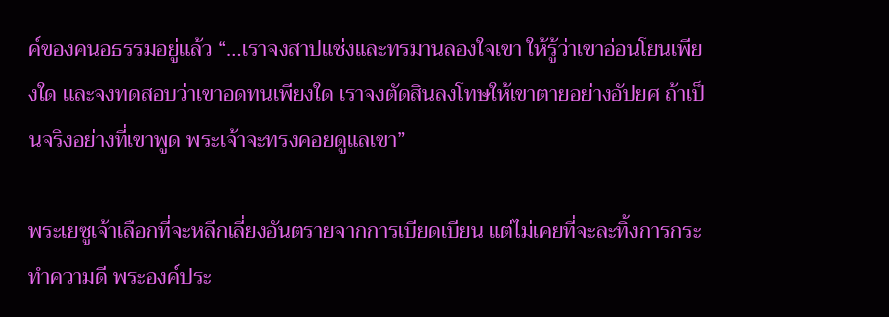ค์ของคนอธรรมอยู่แล้ว “…เราจงสาปแช่งและทรมานลองใจเขา ให้รู้ว่าเขาอ่อนโยนเพียงใด และจงทดสอบว่าเขาอดทนเพียงใด เราจงตัดสินลงโทษให้เขาตายอย่างอัปยศ ถ้าเป็นจริงอย่างที่เขาพูด พระเจ้าจะทรงคอยดูแลเขา”

พระเยซูเจ้าเลือกที่จะหลีกเลี่ยงอันตรายจากการเบียดเบียน แต่ไม่เคยที่จะละทิ้งการกระทำความดี พระองค์ประ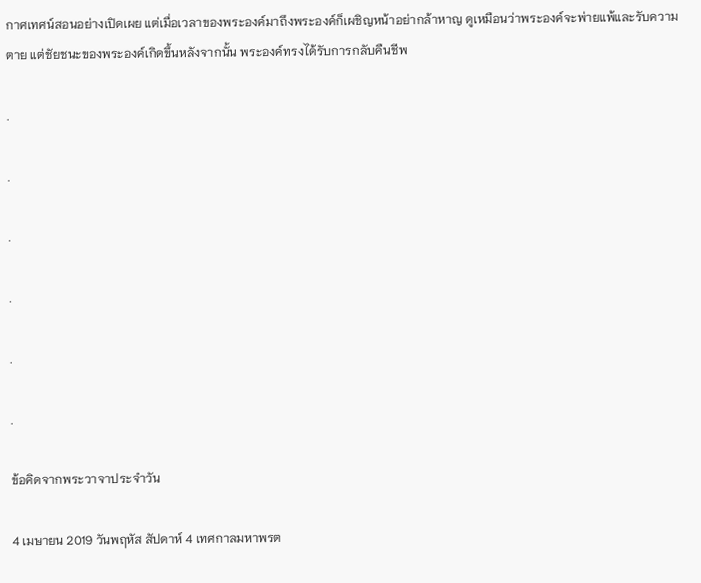กาศเทศน์สอนอย่างเปิดเผย แต่เมื่อเวลาของพระองค์มาถึงพระองค์ก็เผชิญหน้าอย่ากล้าหาญ ดูเหมือนว่าพระองค์จะพ่ายแพ้และรับความตาย แต่ชัยชนะของพระองค์เกิดขึ้นหลังจากนั้น พระองค์ทรงได้รับการกลับคืนชีพ

.

.

.

.

.

.

ข้อคิดจากพระวาจาประจำวัน

4 เมษายน 2019 วันพฤหัส สัปดาห์ 4 เทศกาลมหาพรต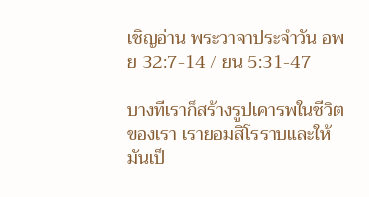เชิญอ่าน พระวาจาประจำวัน อพย 32:7-14 / ยน 5:31-47

บางทีเราก็สร้างรูปเคารพในชีวิตของเรา เรายอมสิโรราบและให้มันเป็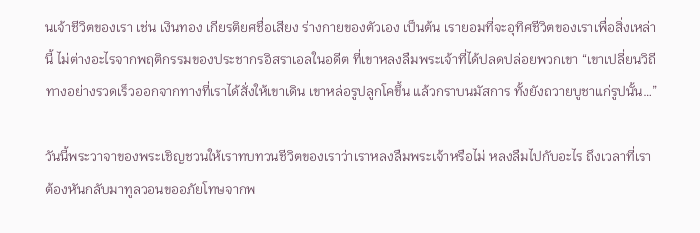นเจ้าชีวิตของเรา เช่น เงินทอง เกียรติยศชื่อเสียง ร่างกายของตัวเอง เป็นต้น เรายอมที่จะอุทิศชีวิตของเราเพื่อสิ่งเหล่านี้ ไม่ต่างอะไรจากพฤติกรรมของประชากรอิสราเอลในอดีต ที่เขาหลงลืมพระเจ้าที่ได้ปลดปล่อยพวกเขา “เขาเปลี่ยนวิถีทางอย่างรวดเร็วออกจากทางที่เราได้สั่งให้เขาเดิน เขาหล่อรูปลูกโคขึ้น แล้วกราบนมัสการ ทั้งยังถวายบูชาแก่รูปนั้น…”

วันนี้พระวาจาของพระเชิญชวนให้เราทบทวนชีวิตของเราว่าเราหลงลืมพระเจ้าหรือไม่ หลงลืมไปกับอะไร ถึงเวลาที่เราต้องหันกลับมาทูลวอนขออภัยโทษจากพ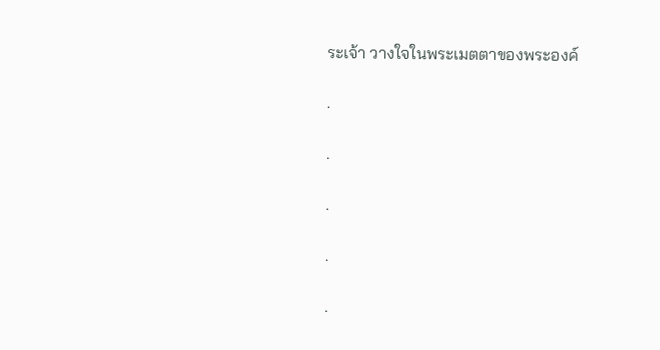ระเจ้า วางใจในพระเมตตาของพระองค์

.

.

.

.

.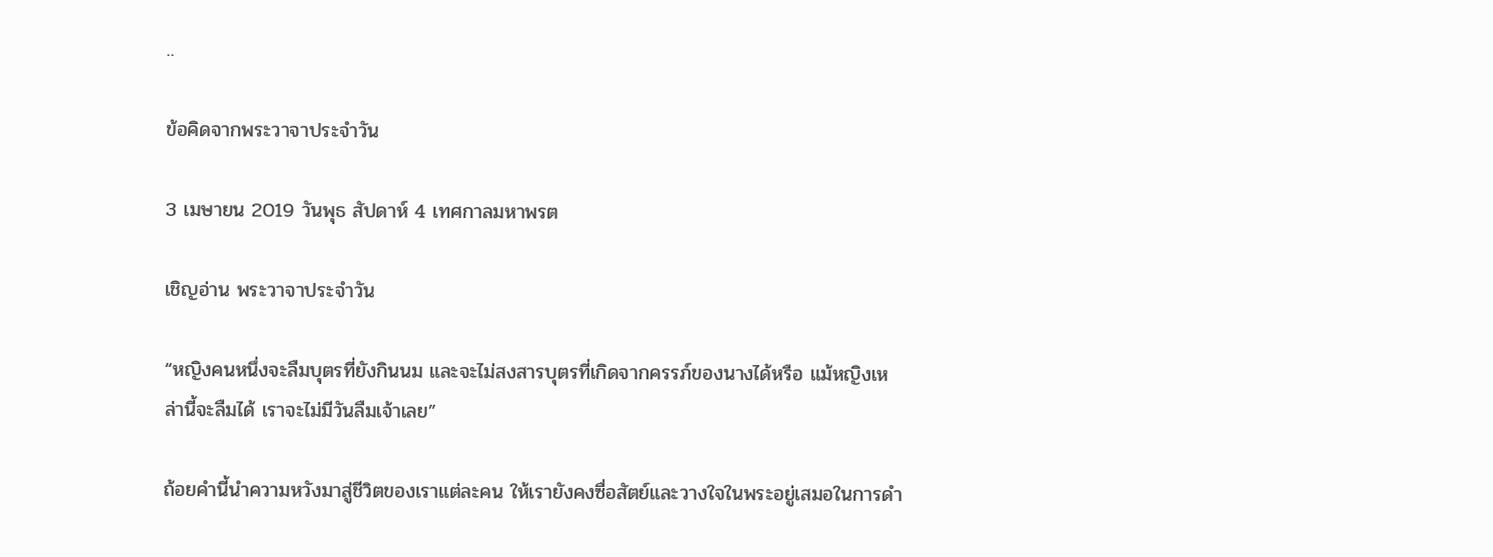..

ข้อคิดจากพระวาจาประจำวัน

3 เมษายน 2019 วันพุธ สัปดาห์ 4 เทศกาลมหาพรต

เชิญอ่าน พระวาจาประจำวัน

“หญิงคนหนึ่งจะลืมบุตรที่ยังกินนม และจะไม่สงสารบุตรที่เกิดจากครรภ์ของนางได้หรือ แม้หญิงเหล่านี้จะลืมได้ เราจะไม่มีวันลืมเจ้าเลย”

ถ้อยคำนี้นำความหวังมาสู่ชีวิตของเราแต่ละคน ให้เรายังคงซื่อสัตย์และวางใจในพระอยู่เสมอในการดำ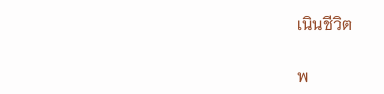เนินชีวิต

พ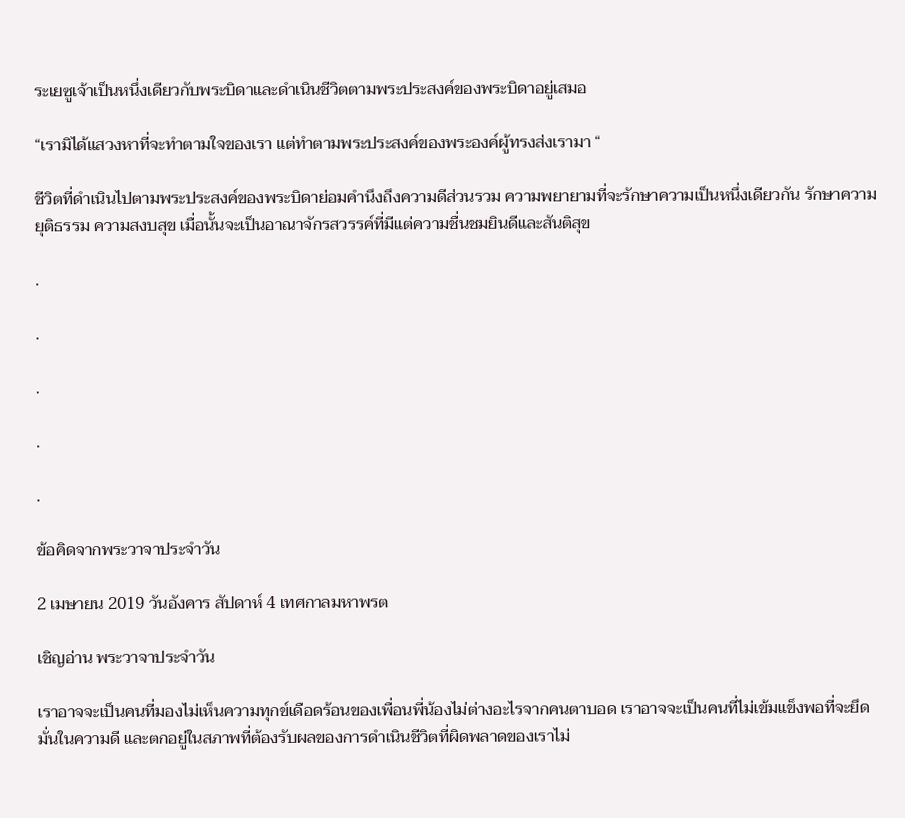ระเยซูเจ้าเป็นหนึ่งเดียวกับพระบิดาและดำเนินชีวิตตามพระประสงค์ของพระบิดาอยู่เสมอ

“เรามิได้แสวงหาที่จะทำตามใจของเรา แต่ทำตามพระประสงค์ของพระองค์ผู้ทรงส่งเรามา “

ชีวิตที่ดำเนินไปตามพระประสงค์ของพระบิดาย่อมคำนึงถึงความดีส่วนรวม ความพยายามที่จะรักษาความเป็นหนึ่งเดียวกัน รักษาความยุติธรรม ความสงบสุข เมื่อนั้นจะเป็นอาณาจักรสวรรค์ที่มีแต่ความชื่นชมยินดีและสันติสุข

.

.

.

.

.

ข้อคิดจากพระวาจาประจำวัน

2 เมษายน 2019 วันอังคาร สัปดาห์ 4 เทศกาลมหาพรต

เชิญอ่าน พระวาจาประจำวัน

เราอาจจะเป็นคนที่มองไม่เห็นความทุกข์เดือดร้อนของเพื่อนพี่น้องไม่ต่างอะไรจากคนตาบอด เราอาจจะเป็นคนที่ไม่เข้มแข็งพอที่จะยึดมั่นในความดี และตกอยู่ในสภาพที่ต้องรับผลของการดำเนินชีวิตที่ผิดพลาดของเราไม่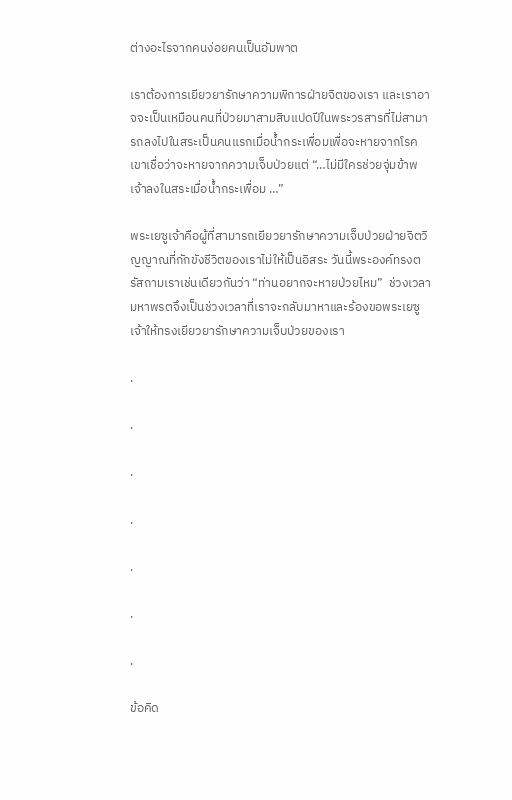ต่างอะไรจากคนง่อยคนเป็นอัมพาต

เราต้องการเยียวยารักษาความพิการฝ่ายจิตของเรา และเราอาจจะเป็นเหมือนคนที่ป่วยมาสามสิบแปดปีในพระวรสารที่ไม่สามารถลงไปในสระเป็นคนแรกเมื่อน้ำกระเพื่อมเพื่อจะหายจากโรค เขาเชื่อว่าจะหายจากความเจ็บป่วยแต่ “…ไม่มีใครช่วยจุ่มข้าพเจ้าลงในสระเมื่อน้ำกระเพื่อม …”

พระเยซูเจ้าคือผู้ที่สามารถเยียวยารักษาความเจ็บป่วยฝ่ายจิตวิญญาณที่กักขังชีวิตของเราไม่ให้เป็นอิสระ วันนี้พระองค์ทรงตรัสถามเราเช่นเดียวกันว่า “ท่านอยากจะหายป่วยไหม”  ช่วงเวลามหาพรตจึงเป็นช่วงเวลาที่เราจะกลับมาหาและร้องขอพระเยซูเจ้าให้ทรงเยียวยารักษาความเจ็บป่วยของเรา

.

.

.

.

.

.

.

ข้อคิด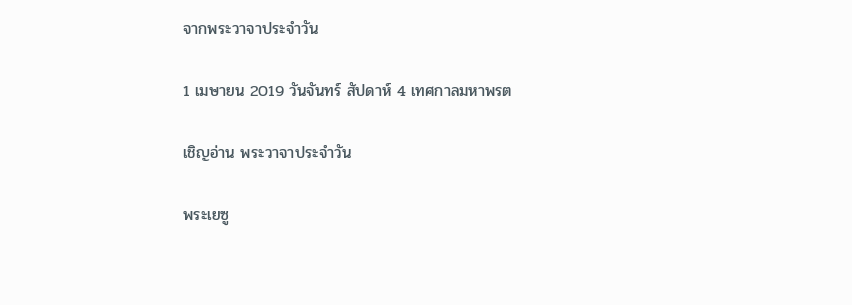จากพระวาจาประจำวัน

1 เมษายน 2019 วันจันทร์ สัปดาห์ 4 เทศกาลมหาพรต

เชิญอ่าน พระวาจาประจำวัน

พระเยซู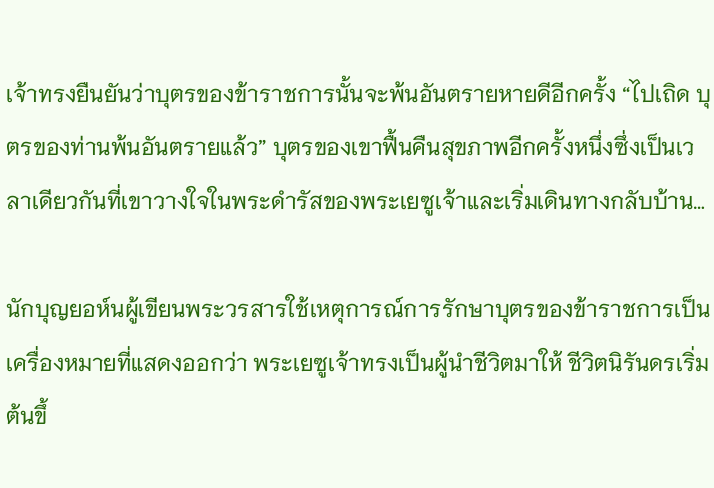เจ้าทรงยืนยันว่าบุตรของข้าราชการนั้นจะพ้นอันตรายหายดีอีกครั้ง “ไปเถิด บุตรของท่านพ้นอันตรายแล้ว” บุตรของเขาฟื้นคืนสุขภาพอีกครั้งหนึ่งซึ่งเป็นเวลาเดียวกันที่เขาวางใจในพระดำรัสของพระเยซูเจ้าและเริ่มเดินทางกลับบ้าน…

นักบุญยอห์นผู้เขียนพระวรสารใช้เหตุการณ์การรักษาบุตรของข้าราชการเป็นเครื่องหมายที่แสดงออกว่า พระเยซูเจ้าทรงเป็นผู้นำชีวิตมาให้ ชีวิตนิรันดรเริ่มต้นขึ้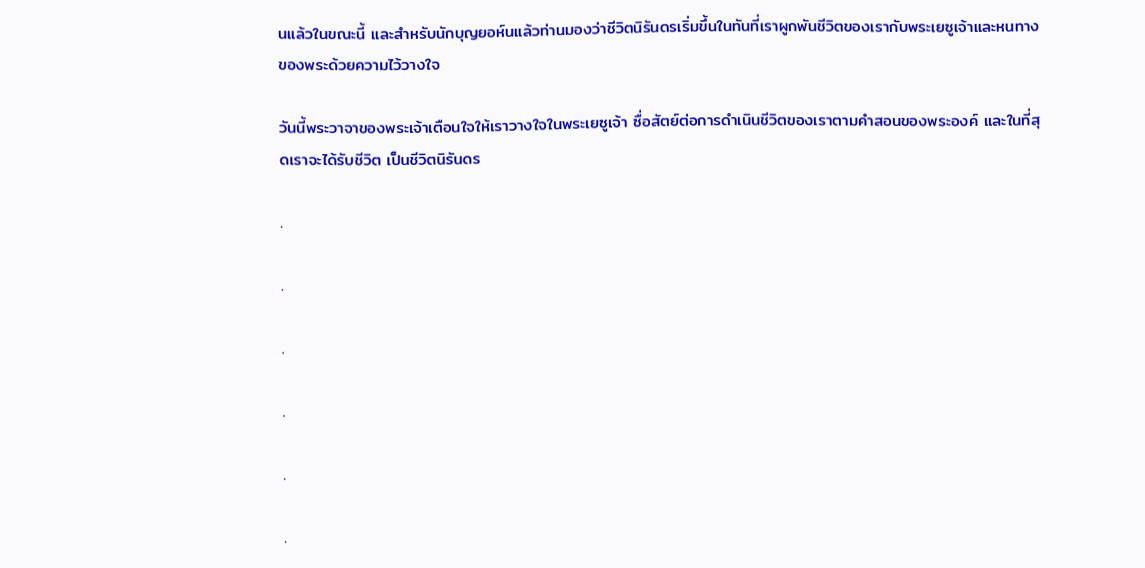นแล้วในขณะนี้ และสำหรับนักบุญยอห์นแล้วท่านมองว่าชีวิตนิรันดรเริ่มขึ้นในทันที่เราผูกพันชีวิตของเรากับพระเยซูเจ้าและหนทางของพระด้วยความไว้วางใจ

วันนี้พระวาจาของพระเจ้าเตือนใจให้เราวางใจในพระเยซูเจ้า ซื่อสัตย์ต่อการดำเนินชีวิตของเราตามคำสอนของพระองค์ และในที่สุดเราจะได้รับชีวิต เป็นชีวิตนิรันดร

.

.

.

.

.

.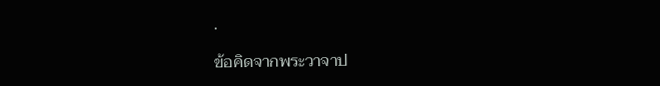.

ข้อคิดจากพระวาจาป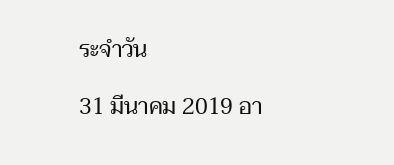ระจำวัน

31 มีนาคม 2019 อา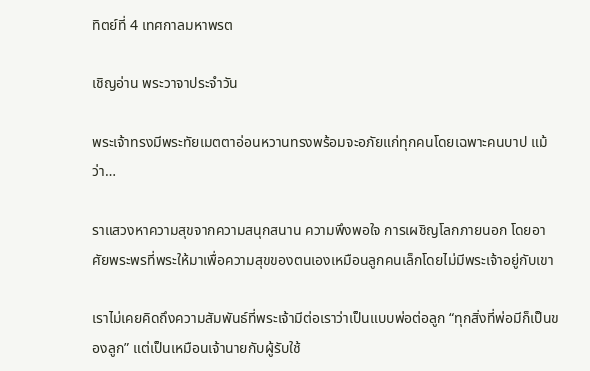ทิตย์ที่ 4 เทศกาลมหาพรต

เชิญอ่าน พระวาจาประจำวัน

พระเจ้าทรงมีพระทัยเมตตาอ่อนหวานทรงพร้อมจะอภัยแก่ทุกคนโดยเฉพาะคนบาป แม้ว่า…

ราแสวงหาความสุขจากความสนุกสนาน ความพึงพอใจ การเผชิญโลกภายนอก โดยอาศัยพระพรที่พระให้มาเพื่อความสุขของตนเองเหมือนลูกคนเล็กโดยไม่มีพระเจ้าอยู่กับเขา

เราไม่เคยคิดถึงความสัมพันธ์ที่พระเจ้ามีต่อเราว่าเป็นแบบพ่อต่อลูก “ทุกสิ่งที่พ่อมีก็เป็นของลูก” แต่เป็นเหมือนเจ้านายกับผู้รับใช้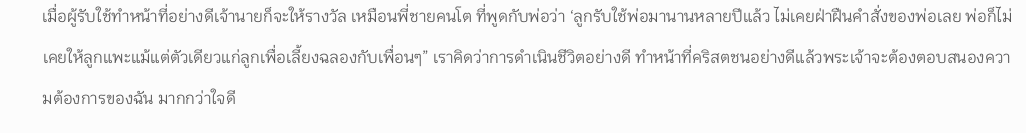เมื่อผู้รับใช้ทำหน้าที่อย่างดีเจ้านายก็จะให้รางวัล เหมือนพี่ชายคนโต ที่พูดกับพ่อว่า ‘ลูกรับใช้พ่อมานานหลายปีแล้ว ไม่เคยฝ่าฝืนคำสั่งของพ่อเลย พ่อก็ไม่เคยให้ลูกแพะแม้แต่ตัวเดียวแก่ลูกเพื่อเลี้ยงฉลองกับเพื่อนๆ” เราคิดว่าการดำเนินชีวิตอย่างดี ทำหน้าที่คริสตชนอย่างดีแล้วพระเจ้าจะต้องตอบสนองความต้องการของฉัน มากกว่าใจดี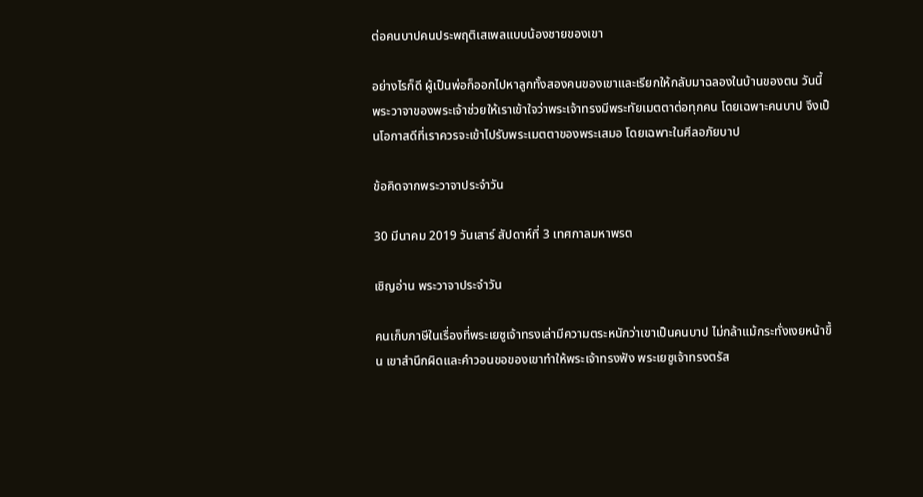ต่อคนบาปคนประพฤติเสเพลแบบน้องชายของเขา

อย่างไรก็ดี ผู้เป็นพ่อก็ออกไปหาลูกทั้งสองคนของเขาและเรียกให้กลับมาฉลองในบ้านของตน วันนี้พระวาจาของพระเจ้าช่วยให้เราเข้าใจว่าพระเจ้าทรงมีพระทัยเมตตาต่อทุกคน โดยเฉพาะคนบาป จึงเป็นโอกาสดีที่เราควรจะเข้าไปรับพระเมตตาของพระเสมอ โดยเฉพาะในศีลอภัยบาป

ข้อคิดจากพระวาจาประจำวัน

30 มีนาคม 2019 วันเสาร์ สัปดาห์ที่ 3 เทศกาลมหาพรต

เชิญอ่าน พระวาจาประจำวัน

คนเก็บภาษีในเรื่องที่พระเยซูเจ้าทรงเล่ามีความตระหนักว่าเขาเป็นคนบาป ไม่กล้าแม้กระทั่งเงยหน้าขึ้น เขาสำนึกผิดและคำวอนขอของเขาทำให้พระเจ้าทรงฟัง พระเยซูเจ้าทรงตรัส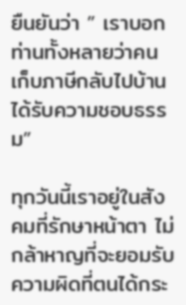ยืนยันว่า ” เราบอกท่านทั้งหลายว่าคนเก็บภาษีกลับไปบ้าน ได้รับความชอบธรรม”

ทุกวันนี้เราอยู่ในสังคมที่รักษาหน้าตา ไม่กล้าหาญที่จะยอมรับความผิดที่ตนได้กระ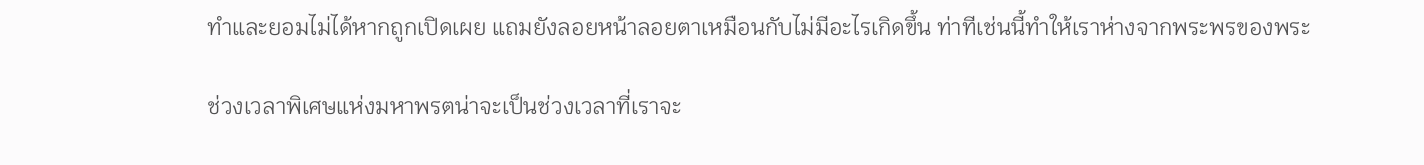ทำและยอมไม่ได้หากถูกเปิดเผย แถมยังลอยหน้าลอยตาเหมือนกับไม่มีอะไรเกิดขึ้น ท่าทีเช่นนี้ทำให้เราห่างจากพระพรของพระ

ช่วงเวลาพิเศษแห่งมหาพรตน่าจะเป็นช่วงเวลาที่เราจะ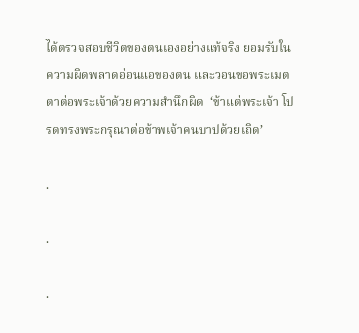ได้ตรวจสอบชีวิตของตนเองอย่างแท้จริง ยอมรับในความผิดพลาดอ่อนแอของตน และวอนขอพระเมตตาต่อพระเจ้าด้วยความสำนึกผิด  ‘ข้าแต่พระเจ้า โปรดทรงพระกรุณาต่อข้าพเจ้าคนบาปด้วยเถิด’

.

.

.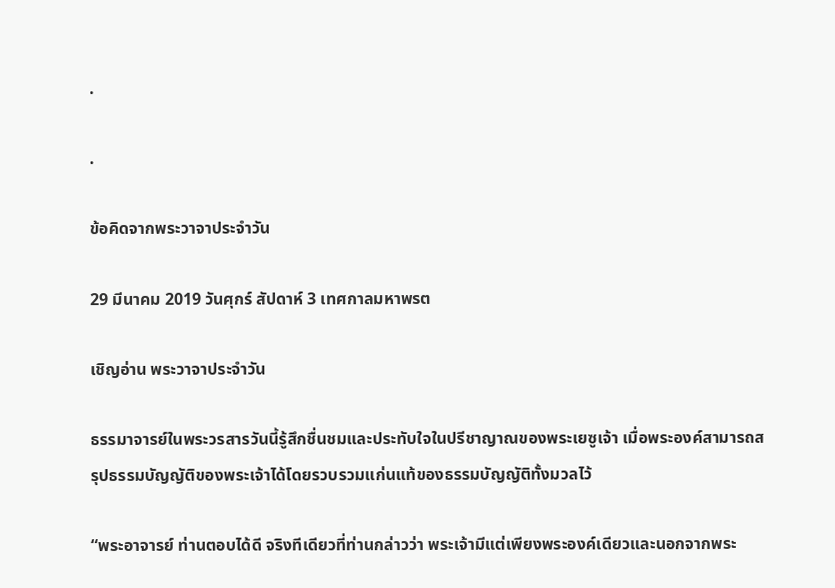.

.

ข้อคิดจากพระวาจาประจำวัน

29 มีนาคม 2019 วันศุกร์ สัปดาห์ 3 เทศกาลมหาพรต

เชิญอ่าน พระวาจาประจำวัน

ธรรมาจารย์ในพระวรสารวันนี้รู้สึกชื่นชมและประทับใจในปรีชาญาณของพระเยซูเจ้า เมื่อพระองค์สามารถสรุปธรรมบัญญัติของพระเจ้าได้โดยรวบรวมแก่นแท้ของธรรมบัญญัติทั้งมวลไว้

“พระอาจารย์ ท่านตอบได้ดี จริงทีเดียวที่ท่านกล่าวว่า พระเจ้ามีแต่เพียงพระองค์เดียวและนอกจากพระ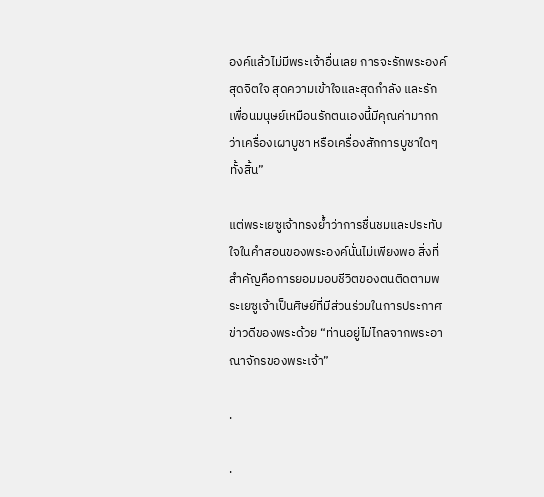องค์แล้วไม่มีพระเจ้าอื่นเลย การจะรักพระองค์สุดจิตใจ สุดความเข้าใจและสุดกำลัง และรักเพื่อนมนุษย์เหมือนรักตนเองนี้มีคุณค่ามากกว่าเครื่องเผาบูชา หรือเครื่องสักการบูชาใดๆ ทั้งสิ้น”

แต่พระเยซูเจ้าทรงย้ำว่าการชื่นชมและประทับใจในคำสอนของพระองค์นั่นไม่เพียงพอ สิ่งที่สำคัญคือการยอมมอบชีวิตของตนติดตามพระเยซูเจ้าเป็นศิษย์ที่มีส่วนร่วมในการประกาศข่าวดีของพระด้วย “ท่านอยู่ไม่ไกลจากพระอาณาจักรของพระเจ้า”

.

.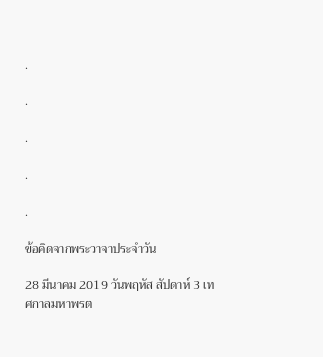.

.

.

.

.

ข้อคิดจากพระวาจาประจำวัน

28 มีนาคม 2019 วันพฤหัส สัปดาห์ 3 เทศกาลมหาพรต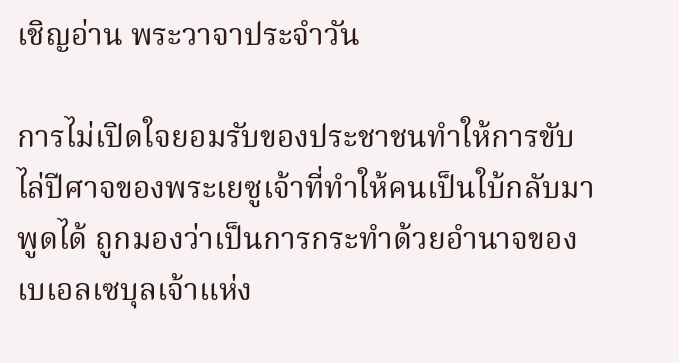เชิญอ่าน พระวาจาประจำวัน

การไม่เปิดใจยอมรับของประชาชนทำให้การขับไล่ปีศาจของพระเยซูเจ้าที่ทำให้คนเป็นใบ้กลับมาพูดได้ ถูกมองว่าเป็นการกระทำด้วยอำนาจของเบเอลเซบุลเจ้าแห่ง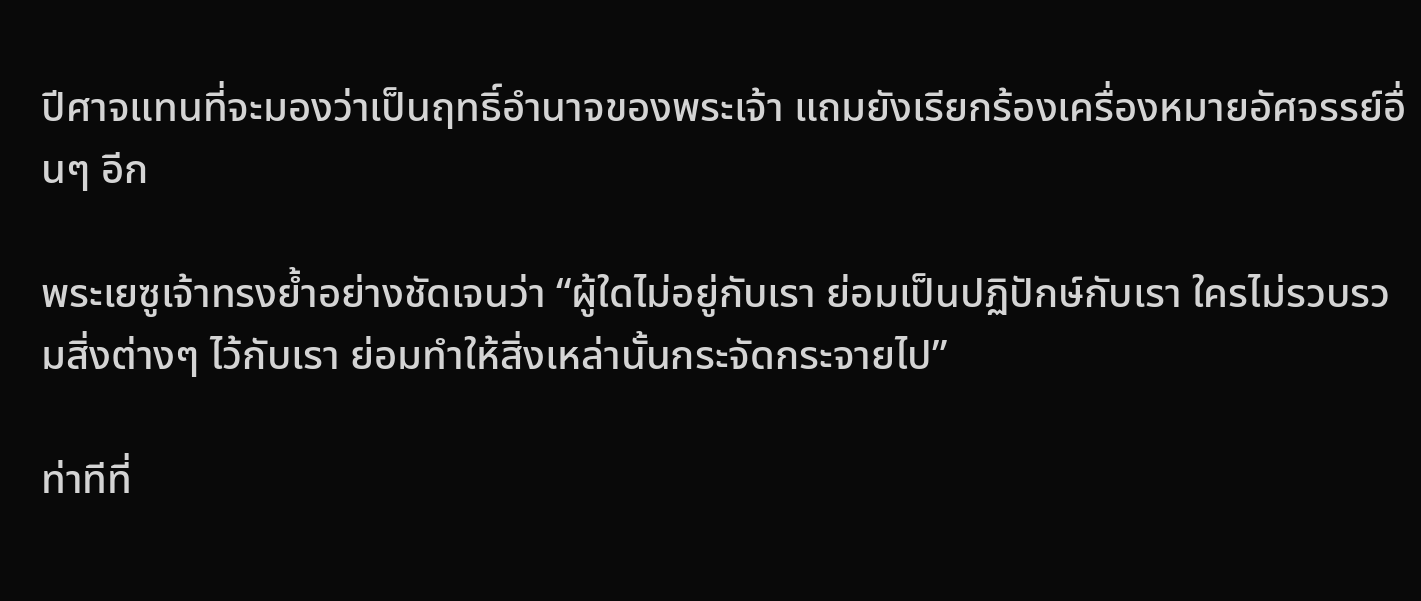ปีศาจแทนที่จะมองว่าเป็นฤทธิ์อำนาจของพระเจ้า แถมยังเรียกร้องเครื่องหมายอัศจรรย์อื่นๆ อีก

พระเยซูเจ้าทรงย้ำอย่างชัดเจนว่า “ผู้ใดไม่อยู่กับเรา ย่อมเป็นปฏิปักษ์กับเรา ใครไม่รวบรวมสิ่งต่างๆ ไว้กับเรา ย่อมทำให้สิ่งเหล่านั้นกระจัดกระจายไป”

ท่าทีที่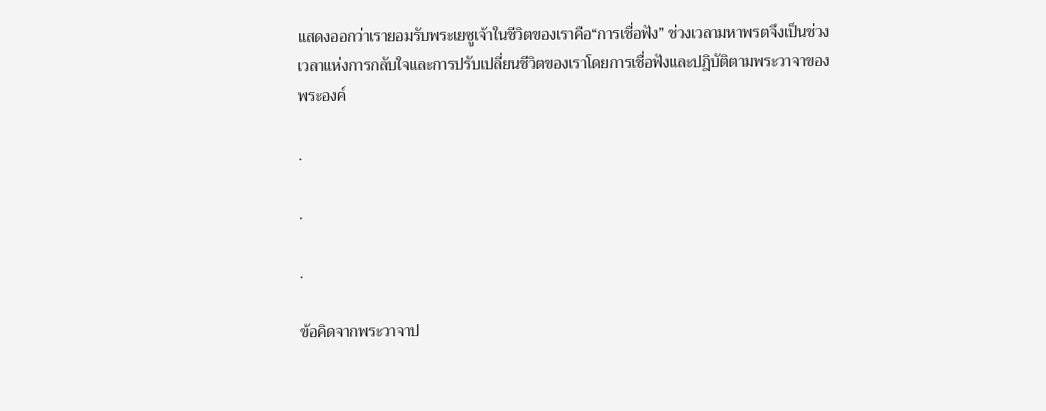แสดงออกว่าเรายอมรับพระเยซูเจ้าในชีวิตของเราคือ“การเชื่อฟัง” ช่วงเวลามหาพรตจึงเป็นช่วงเวลาแห่งการกลับใจและการปรับเปลี่ยนชีวิตของเราโดยการเชื่อฟังและปฎิบัติตามพระวาจาของพระองค์

.

.

.

ข้อคิดจากพระวาจาป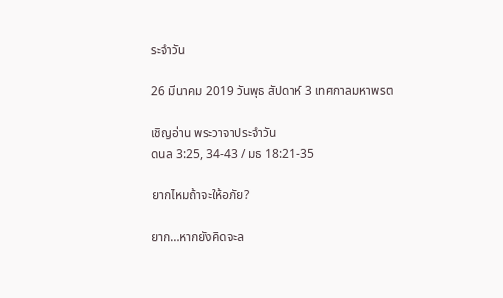ระจำวัน

26 มีนาคม 2019 วันพุธ สัปดาห์ 3 เทศกาลมหาพรต

เชิญอ่าน พระวาจาประจำวัน
ดนล 3:25, 34-43 / มธ 18:21-35

ยากไหมถ้าจะให้อภัย?

ยาก…หากยังคิดจะล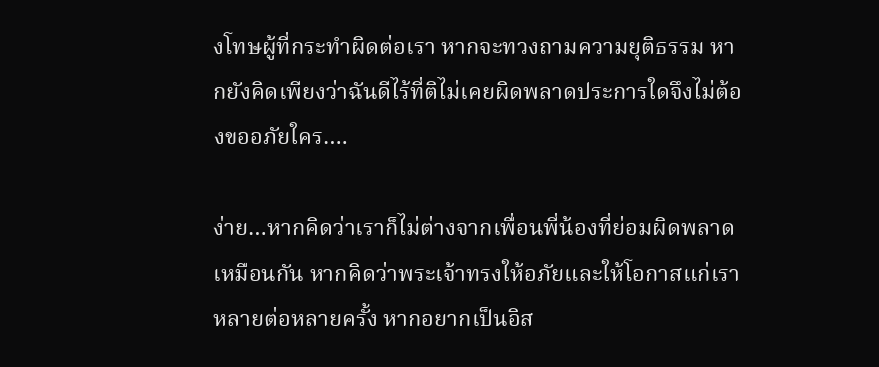งโทษผู้ที่กระทำผิดต่อเรา หากจะทวงถามความยุติธรรม หากยังคิดเพียงว่าฉันดีไร้ที่ติไม่เคยผิดพลาดประการใดจึงไม่ต้องขออภัยใคร….

ง่าย…หากคิดว่าเราก็ไม่ต่างจากเพื่อนพี่น้องที่ย่อมผิดพลาดเหมือนกัน หากคิดว่าพระเจ้าทรงให้อภัยและให้โอกาสแก่เราหลายต่อหลายครั้ง หากอยากเป็นอิส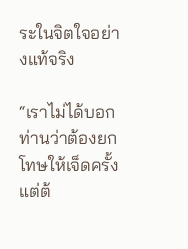ระในจิตใจอย่างแท้จริง

“เราไม่ได้บอกท่านว่าต้องยกโทษให้เจ็ดครั้ง  แต่ต้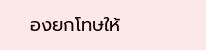องยกโทษให้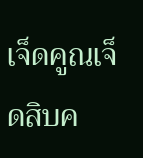เจ็ดคูณเจ็ดสิบค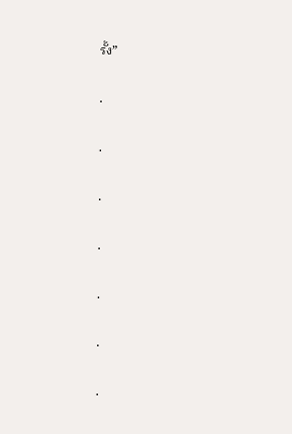รั้ง”

.

.

.

.

.

.

.